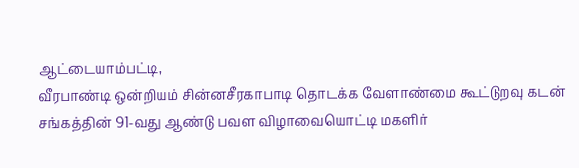ஆட்டையாம்பட்டி,
வீரபாண்டி ஒன்றியம் சின்னசீரகாபாடி தொடக்க வேளாண்மை கூட்டுறவு கடன் சங்கத்தின் 91-வது ஆண்டு பவள விழாவையொட்டி மகளிர்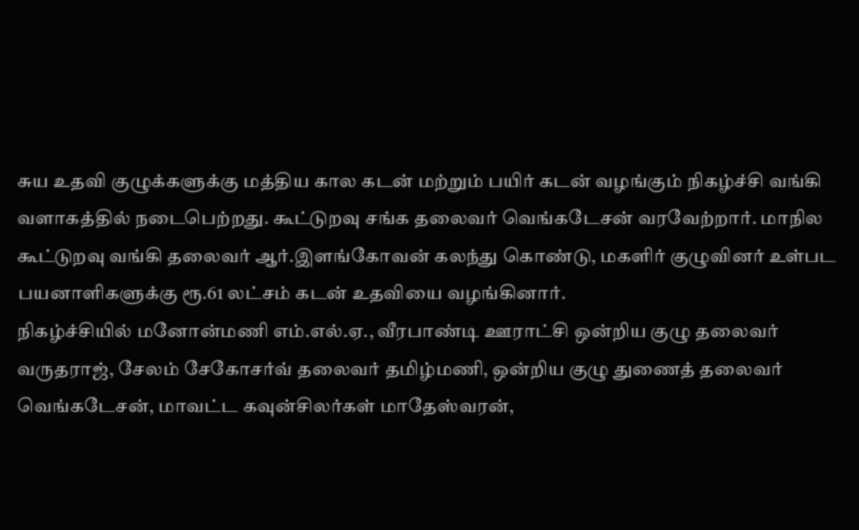சுய உதவி குழுக்களுக்கு மத்திய கால கடன் மற்றும் பயிர் கடன் வழங்கும் நிகழ்ச்சி வங்கி வளாகத்தில் நடைபெற்றது. கூட்டுறவு சங்க தலைவர் வெங்கடேசன் வரவேற்றார். மாநில கூட்டுறவு வங்கி தலைவர் ஆர்.இளங்கோவன் கலந்து கொண்டு, மகளிர் குழுவினர் உள்பட பயனாளிகளுக்கு ரூ.61 லட்சம் கடன் உதவியை வழங்கினார்.
நிகழ்ச்சியில் மனோன்மணி எம்.எல்.ஏ., வீரபாண்டி ஊராட்சி ஒன்றிய குழு தலைவர் வருதராஜ், சேலம் சேகோசர்வ் தலைவர் தமிழ்மணி, ஒன்றிய குழு துணைத் தலைவர் வெங்கடேசன், மாவட்ட கவுன்சிலர்கள் மாதேஸ்வரன்,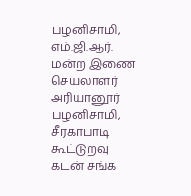பழனிசாமி, எம்.ஜி.ஆர். மன்ற இணை செயலாளர் அரியானூர் பழனிசாமி, சீரகாபாடி கூட்டுறவு கடன் சங்க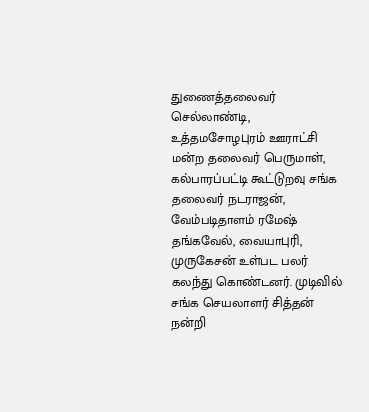துணைத்தலைவர் செல்லாண்டி, உத்தமசோழபுரம் ஊராட்சி மன்ற தலைவர் பெருமாள், கல்பாரப்பட்டி கூட்டுறவு சங்க தலைவர் நடராஜன், வேம்படிதாளம் ரமேஷ் தங்கவேல், வையாபுரி, முருகேசன் உள்பட பலர் கலந்து கொண்டனர். முடிவில் சங்க செயலாளர் சித்தன் நன்றி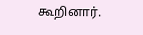கூறினார்.